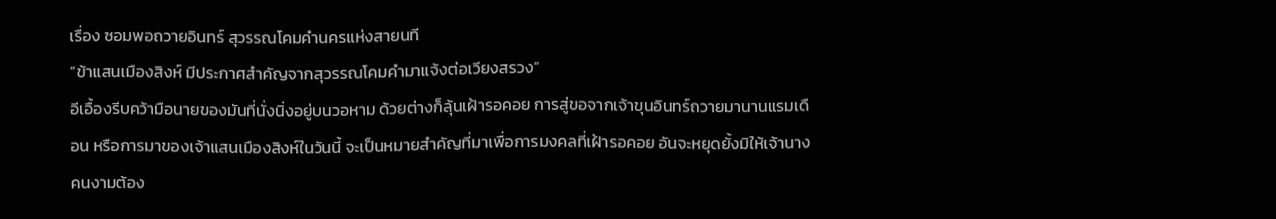เรื่อง ซอมพอถวายอินทร์ สุวรรณโคมคำนครแห่งสายนที
“ข้าแสนเมืองสิงห์ มีประกาศสำคัญจากสุวรรณโคมคำมาแจ้งต่อเวียงสรวง”
อีเอื้องรีบคว้ามือนายของมันที่นั่งนิ่งอยู่บนวอหาม ด้วยต่างก็ลุ้นเฝ้ารอคอย การสู่ขอจากเจ้าขุนอินทร์ถวายมานานแรมเดือน หรือการมาของเจ้าแสนเมืองสิงห์ในวันนี้ จะเป็นหมายสำคัญที่มาเพื่อการมงคลที่เฝ้ารอคอย อันจะหยุดยั้งมิให้เจ้านางคนงามต้อง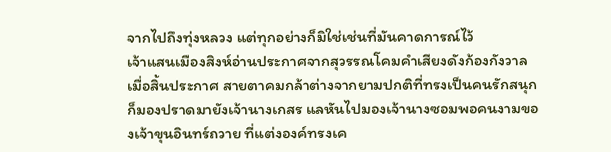จากไปถึงทุ่งหลวง แต่ทุกอย่างก็มิใช่เช่นที่มันคาดการณ์ไว้
เจ้าแสนเมืองสิงห์อ่านประกาศจากสุวรรณโคมคำเสียงดังก้องกังวาล เมื่อสิ้นประกาศ สายตาคมกล้าต่างจากยามปกติที่ทรงเป็นคนรักสนุก ก็มองปราดมายังเจ้านางเกสร แลหันไปมองเจ้านางซอมพอคนงามของเจ้าขุนอินทร์ถวาย ที่แต่งองค์ทรงเค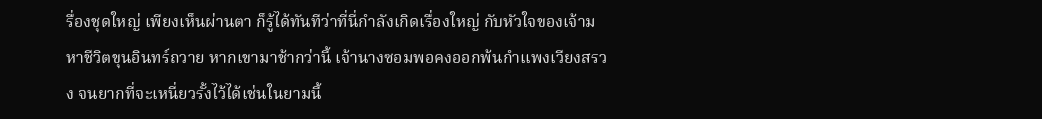รื่องชุดใหญ่ เพียงเห็นผ่านตา ก็รู้ได้ทันทีว่าที่นี่กำลังเกิดเรื่องใหญ่ กับหัวใจของเจ้ามหาชีวิตขุนอินทร์ถวาย หากเขามาช้ากว่านี้ เจ้านางซอมพอคงออกพ้นกำแพงเวียงสรวง จนยากที่จะเหนี่ยวรั้งไว้ได้เช่นในยามนี้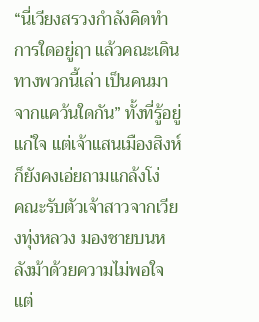“นี่เวียงสรวงกำลังคิดทำการใดอยู่ฤา แล้วคณะเดินทางพวกนี้เล่า เป็นคนมาจากแคว้นใดกัน” ทั้งที่รู้อยู่แก่ใจ แต่เจ้าแสนเมืองสิงห์ ก็ยังคงเอ่ยถามแกล้งโง่
คณะรับตัวเจ้าสาวจากเวียงทุ่งหลวง มองชายบนหลังม้าด้วยความไม่พอใจ แต่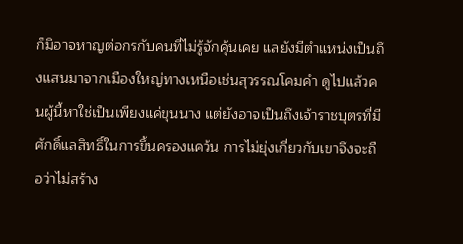ก็มิอาจหาญต่อกรกับคนที่ไม่รู้จักคุ้นเคย แลยังมีตำแหน่งเป็นถึงแสนมาจากเมืองใหญ่ทางเหนือเช่นสุวรรณโคมคำ ดูไปแล้วคนผู้นี้หาใช่เป็นเพียงแค่ขุนนาง แต่ยังอาจเป็นถึงเจ้าราชบุตรที่มีศักดิ์แลสิทธิ์ในการขึ้นครองแคว้น การไม่ยุ่งเกี่ยวกับเขาจึงจะถือว่าไม่สร้าง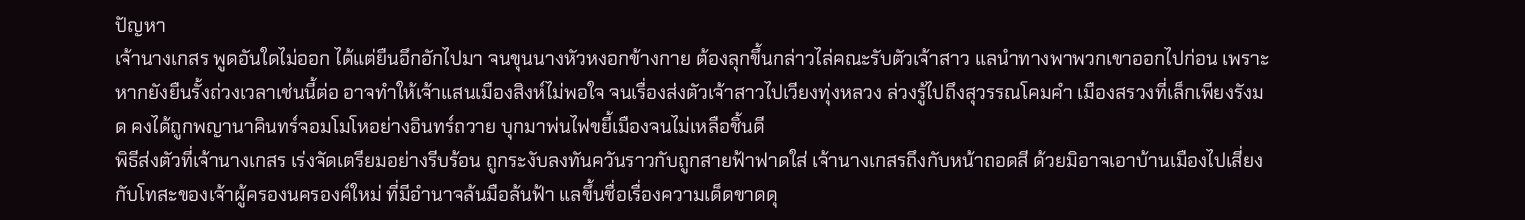ปัญหา
เจ้านางเกสร พูดอันใดไม่ออก ได้แต่ยืนอึกอักไปมา จนขุนนางหัวหงอกข้างกาย ต้องลุกขึ้นกล่าวไล่คณะรับตัวเจ้าสาว แลนำทางพาพวกเขาออกไปก่อน เพราะหากยังยืนรั้งถ่วงเวลาเช่นนี้ต่อ อาจทำให้เจ้าแสนเมืองสิงห์ไม่พอใจ จนเรื่องส่งตัวเจ้าสาวไปเวียงทุ่งหลวง ล่วงรู้ไปถึงสุวรรณโคมคำ เมืองสรวงที่เล็กเพียงรังมด คงได้ถูกพญานาคินทร์จอมโมโหอย่างอินทร์ถวาย บุกมาพ่นไฟขยี้เมืองจนไม่เหลือชิ้นดี
พิธีส่งตัวที่เจ้านางเกสร เร่งจัดเตรียมอย่างรีบร้อน ถูกระงับลงทันควันราวกับถูกสายฟ้าฟาดใส่ เจ้านางเกสรถึงกับหน้าถอดสี ด้วยมิอาจเอาบ้านเมืองไปเสี่ยงกับโทสะของเจ้าผู้ครองนครองค์ใหม่ ที่มีอำนาจล้นมือล้นฟ้า แลขึ้นชื่อเรื่องความเด็ดขาดดุ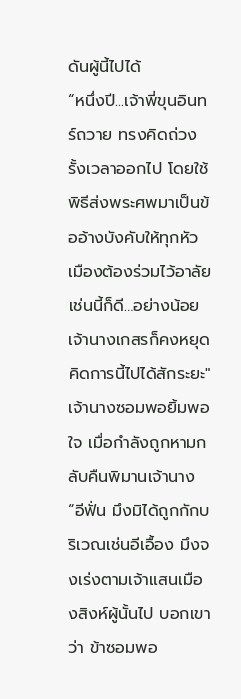ดันผู้นี้ไปได้
“หนึ่งปี...เจ้าพี่ขุนอินทร์ถวาย ทรงคิดถ่วงรั้งเวลาออกไป โดยใช้พิธีส่งพระศพมาเป็นข้ออ้างบังคับให้ทุกหัวเมืองต้องร่วมไว้อาลัย เช่นนี้ก็ดี…อย่างน้อยเจ้านางเกสรก็คงหยุดคิดการนี้ไปได้สักระยะ"
เจ้านางซอมพอยิ้มพอใจ เมื่อกำลังถูกหามกลับคืนพิมานเจ้านาง “อีฟั่น มึงมิได้ถูกกักบริเวณเช่นอีเอื้อง มึงจงเร่งตามเจ้าแสนเมืองสิงห์ผู้นั้นไป บอกเขาว่า ข้าซอมพอ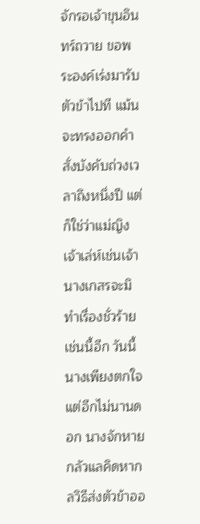จักรอเจ้าขุนอินทร์ถวาย ขอพระองค์เร่งมารับตัวข้าไปที แม้นจะทรงออกคำสั่งบังคับถ่วงเวลาถึงหนึ่งปี แต่ก็ใช่ว่าแม่ญิงเจ้าเล่ห์เช่นเจ้านางเกสรจะมิทำเรื่องชั่วร้ายเช่นนี้อีก วันนี้นางเพียงตกใจ แต่อีกไม่นานดอก นางจักหายกลัวแลคิดหากลวิธีส่งตัวข้าออ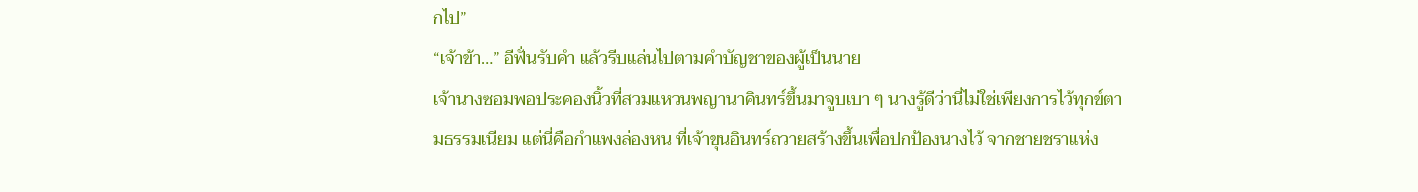กไป”
“เจ้าข้า…” อีฟั่นรับคำ แล้วรีบแล่นไปตามคำบัญชาของผู้เป็นนาย
เจ้านางซอมพอประคองนิ้วที่สวมแหวนพญานาคินทร์ขึ้นมาจูบเบา ๆ นางรู้ดีว่านี่ไม่ใช่เพียงการไว้ทุกข์ตามธรรมเนียม แต่นี่คือกำแพงล่องหน ที่เจ้าขุนอินทร์ถวายสร้างขึ้นเพื่อปกป้องนางไว้ จากชายชราแห่ง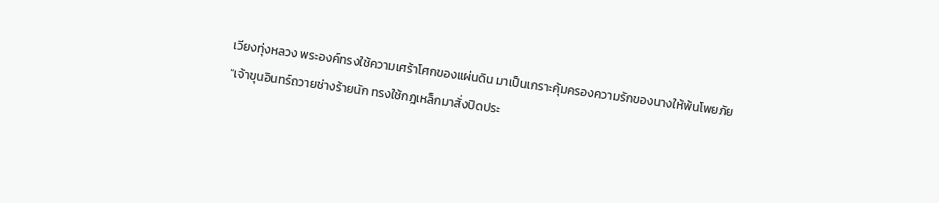เวียงทุ่งหลวง พระองค์ทรงใช้ความเศร้าโศกของแผ่นดิน มาเป็นเกราะคุ้มครองความรักของนางให้พ้นโพยภัย
“เจ้าขุนอินทร์ถวายช่างร้ายนัก ทรงใช้กฎเหล็กมาสั่งปิดประ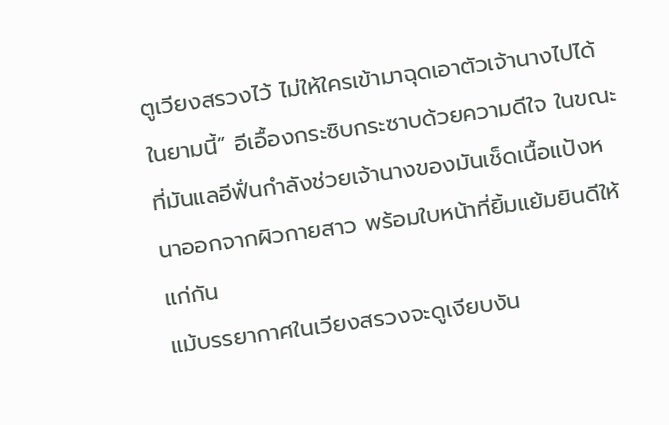ตูเวียงสรวงไว้ ไม่ให้ใครเข้ามาฉุดเอาตัวเจ้านางไปได้ในยามนี้” อีเอื้องกระซิบกระซาบด้วยความดีใจ ในขณะที่มันแลอีฟั่นกำลังช่วยเจ้านางของมันเช็ดเนื้อแป้งหนาออกจากผิวกายสาว พร้อมใบหน้าที่ยิ้มแย้มยินดีให้แก่กัน
แม้บรรยากาศในเวียงสรวงจะดูเงียบงัน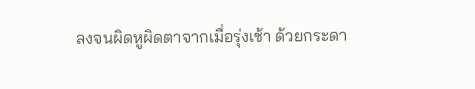ลงจนผิดหูผิดตาจากเมื่อรุ่งเช้า ด้วยกระดา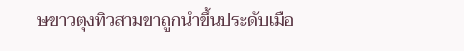ษขาวตุงทิวสามขาถูกนำขึ้นประดับเมือ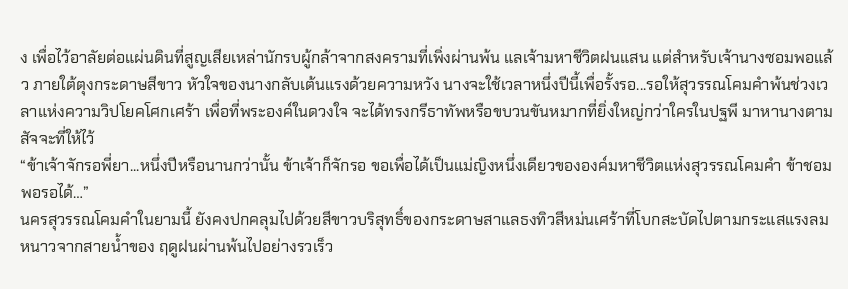ง เพื่อไว้อาลัยต่อแผ่นดินที่สูญเสียเหล่านักรบผู้กล้าจากสงครามที่เพิ่งผ่านพ้น แลเจ้ามหาชีวิตฝนแสน แต่สำหรับเจ้านางซอมพอแล้ว ภายใต้ตุงกระดาษสีขาว หัวใจของนางกลับเต้นแรงด้วยความหวัง นางจะใช้เวลาหนึ่งปีนี้เพื่อรั้งรอ...รอให้สุวรรณโคมคำพ้นช่วงเวลาแห่งความวิปโยคโศกเศร้า เพื่อที่พระองค์ในดวงใจ จะได้ทรงกรีธาทัพหรือขบวนขันหมากที่ยิ่งใหญ่กว่าใครในปฐพี มาหานางตามสัจจะที่ให้ไว้
“ข้าเจ้าจักรอพี่ยา...หนึ่งปีหรือนานกว่านั้น ข้าเจ้าก็จักรอ ขอเพื่อได้เป็นแม่ญิงหนึ่งเดียวขององค์มหาชีวิตแห่งสุวรรณโคมคำ ข้าชอมพอรอได้…”
นครสุวรรณโคมคำในยามนี้ ยังคงปกคลุมไปด้วยสีขาวบริสุทธิ์ของกระดาษสาแลธงทิวสีหม่นเศร้าที่โบกสะบัดไปตามกระแสแรงลมหนาวจากสายน้ำของ ฤดูฝนผ่านพ้นไปอย่างรวเร็ว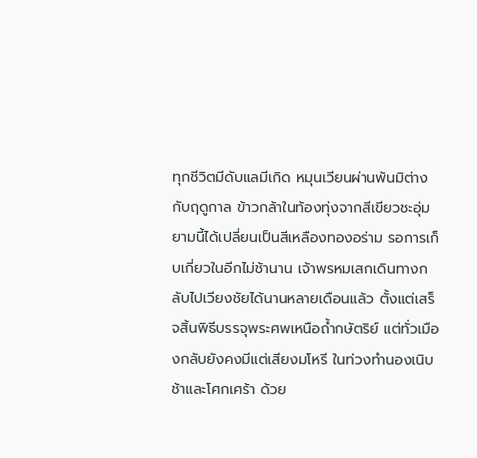ทุกชีวิตมีดับแลมีเกิด หมุนเวียนผ่านพ้นมิต่างกับฤดูกาล ข้าวกล้าในท้องทุ่งจากสีเขียวชะอุ่ม ยามนี้ได้เปลี่ยนเป็นสีเหลืองทองอร่าม รอการเก็บเกี่ยวในอีกไม่ช้านาน เจ้าพรหมเสกเดินทางกลับไปเวียงชัยได้นานหลายเดือนแล้ว ตั้งแต่เสร็จสิ้นพิธีบรรจุพระศพเหนือถ้ำกษัตริย์ แต่ทั่วเมืองกลับยังคงมีแต่เสียงมโหรี ในท่วงทำนองเนิบช้าและโศกเศร้า ด้วย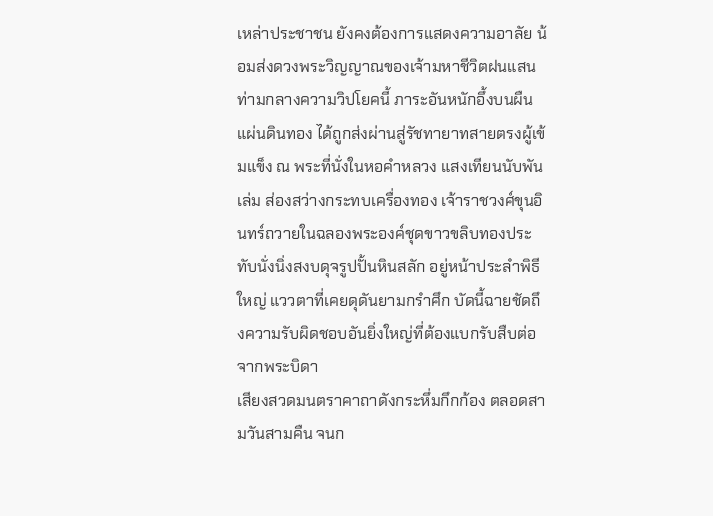เหล่าประชาชน ยังคงต้องการแสดงความอาลัย น้อมส่งดวงพระวิญญาณของเจ้ามหาชีวิตฝนแสน
ท่ามกลางความวิปโยคนี้ ภาระอันหนักอึ้งบนผืนแผ่นดินทอง ได้ถูกส่งผ่านสู่รัชทายาทสายตรงผู้เข้มแข็ง ณ พระที่นั่งในหอคำหลวง แสงเทียนนับพันเล่ม ส่องสว่างกระทบเครื่องทอง เจ้าราชวงศ์ขุนอินทร์ถวายในฉลองพระองค์ชุดขาวขลิบทองประทับนั่งนิ่งสงบดุจรูปปั้นหินสลัก อยู่หน้าประลำพิธีใหญ่ แววตาที่เคยดุดันยามกรำศึก บัดนี้ฉายชัดถึงความรับผิดชอบอันยิ่งใหญ่ที่ต้องแบกรับสืบต่อจากพระบิดา
เสียงสวดมนตราคาถาดังกระหึ่มกึกก้อง ตลอดสามวันสามคืน จนก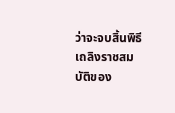ว่าจะจบสิ้นพิธีเถลิงราชสมบัติของ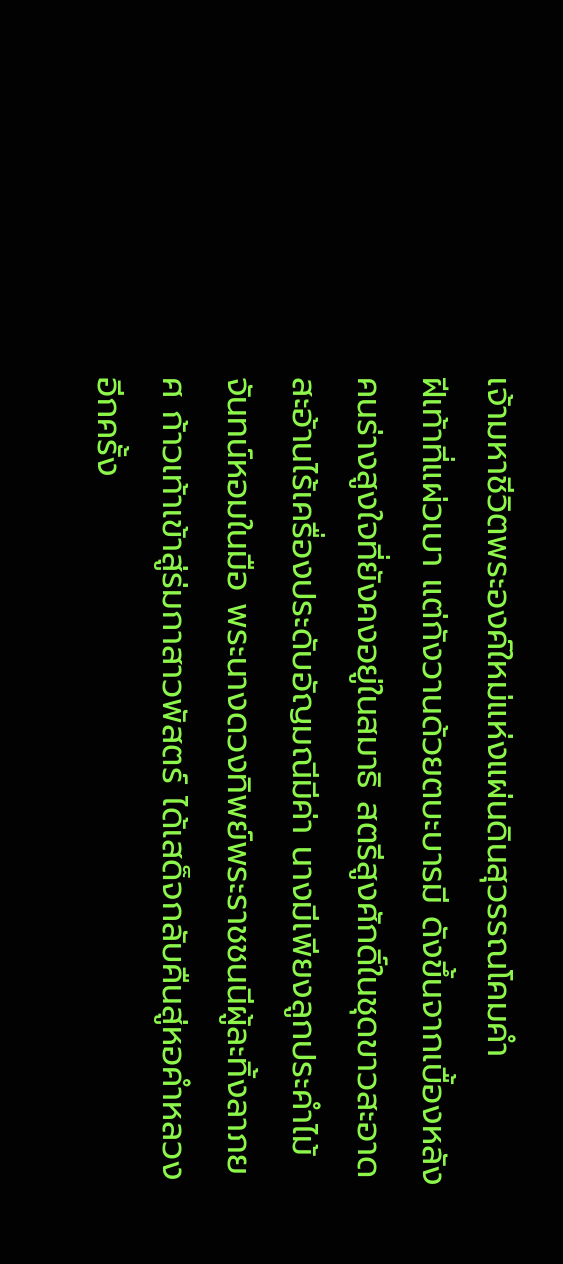เจ้ามหาชีวิตพระองค์ใหม่แห่งแผ่นดินสุวรรณโคมคำ
ฝีเท้าที่แผ่วเบา แต่กังวานด้วยตบะบารมี ดังขึ้นจากเบื้องหลังคนร่างสูงใจที่ยังคงอยู่ในสมาธิ สตรีสูงศักดิ์ในชุดขาวสะอาดสะอ้านไร้เครื่องประดับอัญมณีมีค่า นางมีเพียงลูกประคำไม้จันทน์หอมในมือ พระนางดวงทิพย์พระราชชนนีผู้ละทิ้งลาภยศ ก้าวเท้าเข้าสู่ร่มกาสาวพัสตร์ ได้เสด็จกลับคืนสู่หอคำหลวงอีกครั้ง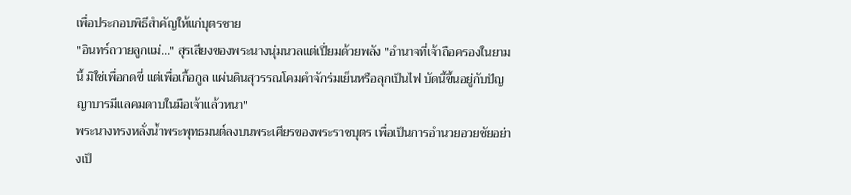เพื่อประกอบพิธีสำคัญให้แก่บุตรชาย
"อินทร์ถวายลูกแม่..." สุรเสียงของพระนางนุ่มนวลแต่เปี่ยมด้วยพลัง "อำนาจที่เจ้าถือครองในยามนี้ มิใช่เพื่อกดขี่ แต่เพื่อเกื้อกูล แผ่นดินสุวรรณโคมคำจักร่มเย็นหรือลุกเป็นไฟ บัดนี้ขึ้นอยู่กับปัญญาบารมีแลคมดาบในมือเจ้าแล้วหนา"
พระนางทรงหลั่งน้ำพระพุทธมนต์ลงบนพระเศียรของพระราชบุตร เพื่อเป็นการอำนวยอวยชัยอย่างเป็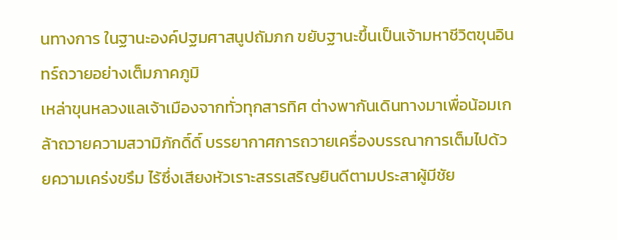นทางการ ในฐานะองค์ปฐมศาสนูปถัมภก ขยับฐานะขึ้นเป็นเจ้ามหาชีวิตขุนอินทร์ถวายอย่างเต็มภาคภูมิ
เหล่าขุนหลวงแลเจ้าเมืองจากทั่วทุกสารทิศ ต่างพากันเดินทางมาเพื่อน้อมเกล้าถวายความสวามิภักดิ์ดิ์ บรรยากาศการถวายเครื่องบรรณาการเต็มไปด้วยความเคร่งขรึม ไร้ซึ่งเสียงหัวเราะสรรเสริญยินดีตามประสาผู้มีชัย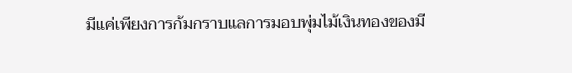มีแค่เพียงการก้มกราบแลการมอบพุ่มไม้เงินทองของมี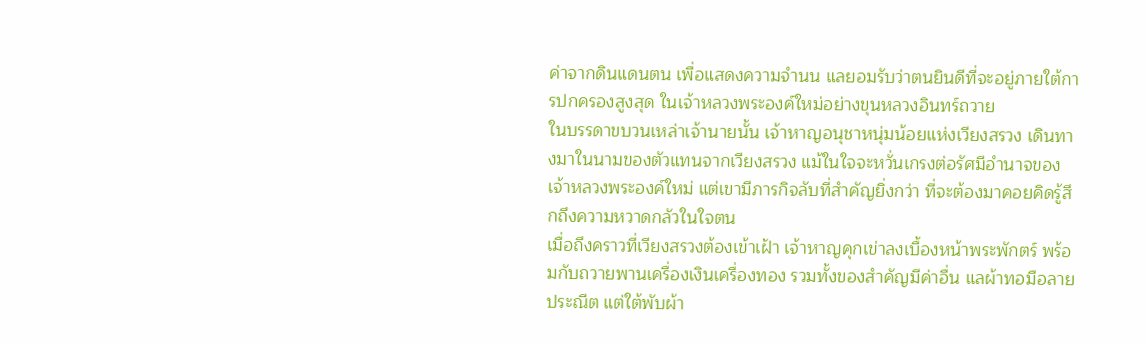ค่าจากดินแดนตน เพื่อแสดงความจำนน แลยอมรับว่าตนยินดีที่จะอยู่ภายใต้การปกครองสูงสุด ในเจ้าหลวงพระองค์ใหม่อย่างขุนหลวงอินทร์ถวาย
ในบรรดาขบวนเหล่าเจ้านายนั้น เจ้าหาญอนุชาหนุ่มน้อยแห่งเวียงสรวง เดินทางมาในนามของตัวแทนจากเวียงสรวง แม้ในใจจะหวั่นเกรงต่อรัศมีอำนาจของเจ้าหลวงพระองค์ใหม่ แต่เขามีภารกิจลับที่สำคัญยิ่งกว่า ที่จะต้องมาคอยคิดรู้สึกถึงความหวาดกลัวในใจตน
เมื่อถึงคราวที่เวียงสรวงต้องเข้าเฝ้า เจ้าหาญคุกเข่าลงเบื้องหน้าพระพักตร์ พร้อมกับถวายพานเครื่องเงินเครื่องทอง รวมทั้งของสำคัญมีค่าอื่น แลผ้าทอมือลายประณีต แต่ใต้พับผ้า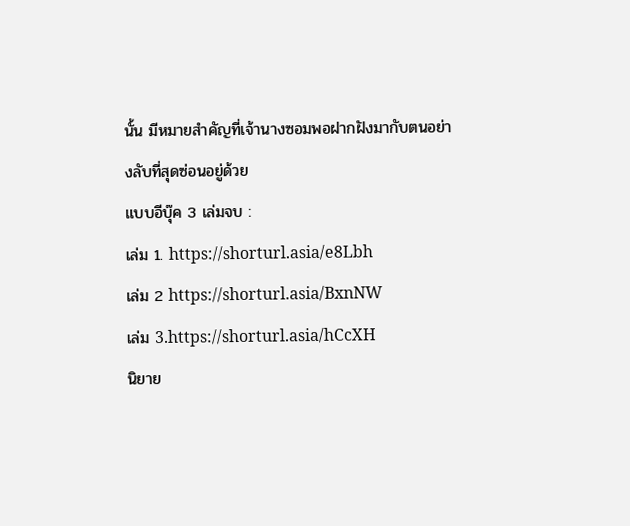นั้น มีหมายสำคัญที่เจ้านางซอมพอฝากฝังมากับตนอย่างลับที่สุดซ่อนอยู่ด้วย
แบบอีบุ๊ค 3 เล่มจบ :
เล่ม 1. https://shorturl.asia/e8Lbh
เล่ม 2 https://shorturl.asia/BxnNW
เล่ม 3.https://shorturl.asia/hCcXH
นิยาย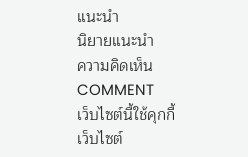แนะนำ
นิยายแนะนำ
ความคิดเห็น
COMMENT
เว็บไซต์นี้ใช้คุกกี้
เว็บไซต์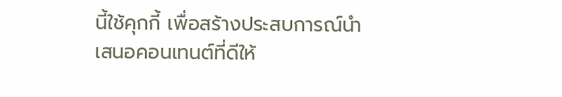นี้ใช้คุกกี้ เพื่อสร้างประสบการณ์นำเสนอคอนเทนต์ที่ดีให้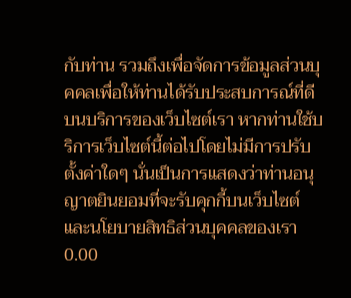กับท่าน รวมถึงเพื่อจัดการข้อมูลส่วนบุคคลเพื่อให้ท่านได้รับประสบการณ์ที่ดีบนบริการของเว็บไซต์เรา หากท่านใช้บริการเว็บไซต์นี้ต่อไปโดยไม่มีการปรับตั้งค่าใดๆ นั่นเป็นการแสดงว่าท่านอนุญาตยินยอมที่จะรับคุกกี้บนเว็บไซต์และนโยบายสิทธิส่วนบุคคลของเรา
0.00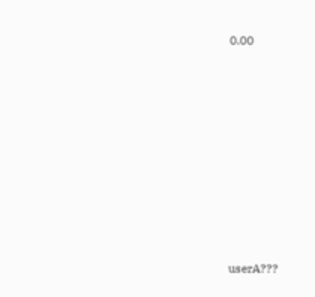0.00









userA???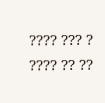???? ??? ? ???? ?? ??